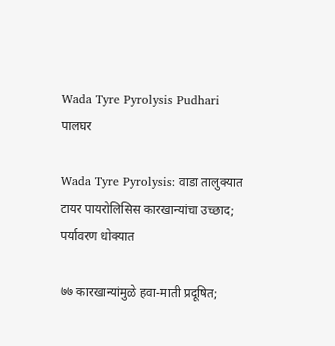Wada Tyre Pyrolysis Pudhari
पालघर

Wada Tyre Pyrolysis: वाडा तालुक्यात टायर पायरोलिसिस कारखान्यांचा उच्छाद; पर्यावरण धोक्यात

७७ कारखान्यांमुळे हवा-माती प्रदूषित;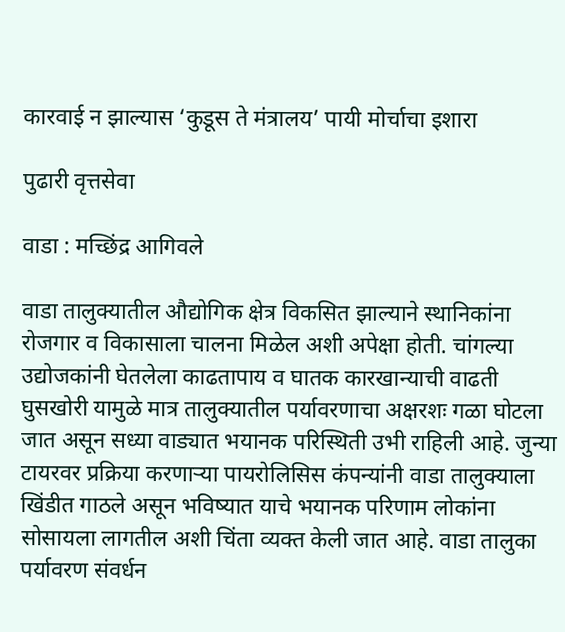कारवाई न झाल्यास ‘कुडूस ते मंत्रालय’ पायी मोर्चाचा इशारा

पुढारी वृत्तसेवा

वाडा : मच्छिंद्र आगिवले

वाडा तालुक्यातील औद्योगिक क्षेत्र विकसित झाल्याने स्थानिकांना रोजगार व विकासाला चालना मिळेल अशी अपेक्षा होती. चांगल्या उद्योजकांनी घेतलेला काढतापाय व घातक कारखान्याची वाढती घुसखोरी यामुळे मात्र तालुक्यातील पर्यावरणाचा अक्षरशः गळा घोटला जात असून सध्या वाड्यात भयानक परिस्थिती उभी राहिली आहे. जुन्या टायरवर प्रक्रिया करणाऱ्या पायरोलिसिस कंपन्यांनी वाडा तालुक्याला खिंडीत गाठले असून भविष्यात याचे भयानक परिणाम लोकांना सोसायला लागतील अशी चिंता व्यक्त केली जात आहे. वाडा तालुका पर्यावरण संवर्धन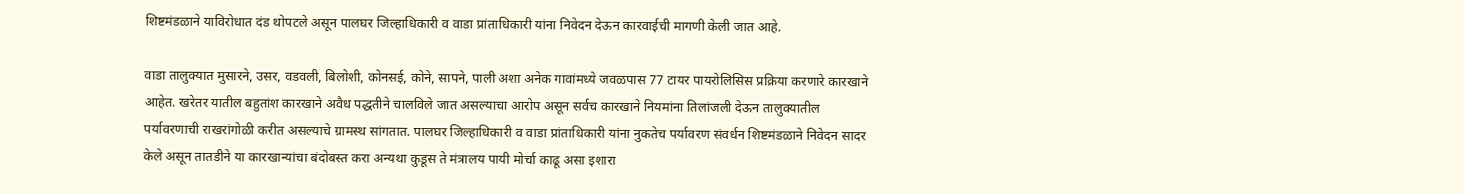शिष्टमंडळाने याविरोधात दंड थोपटले असून पालघर जिल्हाधिकारी व वाडा प्रांताधिकारी यांना निवेदन देऊन कारवाईची मागणी केली जात आहे.

वाडा तालुक्यात मुसारने, उसर, वडवली, बिलोशी, कोनसई, कोने, सापने, पाली अशा अनेक गावांमध्ये जवळपास 77 टायर पायरोलिसिस प्रक्रिया करणारे कारखाने आहेत. खरेतर यातील बहुतांश कारखाने अवैध पद्धतीने चालविले जात असल्याचा आरोप असून सर्वच कारखाने नियमांना तिलांजली देऊन तालुक्यातील पर्यावरणाची राखरांगोळी करीत असल्याचे ग्रामस्थ सांगतात. पालघर जिल्हाधिकारी व वाडा प्रांताधिकारी यांना नुकतेच पर्यावरण संवर्धन शिष्टमंडळाने निवेदन सादर केले असून तातडीने या कारखान्यांचा बंदोबस्त करा अन्यथा कुडूस ते मंत्रालय पायी मोर्चा काढू असा इशारा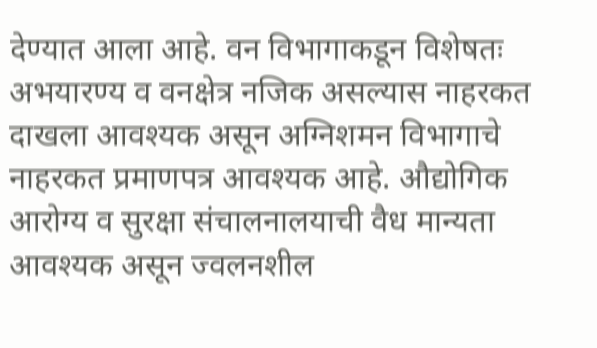देण्यात आला आहे. वन विभागाकडून विशेषतः अभयारण्य व वनक्षेत्र नजिक असल्यास नाहरकत दाखला आवश्यक असून अग्निशमन विभागाचे नाहरकत प्रमाणपत्र आवश्यक आहे. औद्योगिक आरोग्य व सुरक्षा संचालनालयाची वैध मान्यता आवश्यक असून ज्वलनशील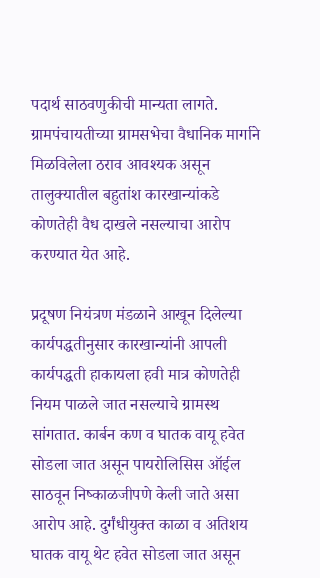पदार्थ साठवणुकीची मान्यता लागते. ग्रामपंचायतीच्या ग्रामसभेचा वैधानिक मार्गाने मिळविलेला ठराव आवश्यक असून तालुक्यातील बहुतांश कारखान्यांकडे कोणतेही वैध दाखले नसल्याचा आरोप करण्यात येत आहे.

प्रदूषण नियंत्रण मंडळाने आखून दिलेल्या कार्यपद्धतीनुसार कारखान्यांनी आपली कार्यपद्धती हाकायला हवी मात्र कोणतेही नियम पाळले जात नसल्याचे ग्रामस्थ सांगतात. कार्बन कण व घातक वायू हवेत सोडला जात असून पायरोलिसिस ऑईल साठवून निष्काळजीपणे केली जाते असा आरोप आहे. दुर्गंधीयुक्त काळा व अतिशय घातक वायू थेट हवेत सोडला जात असून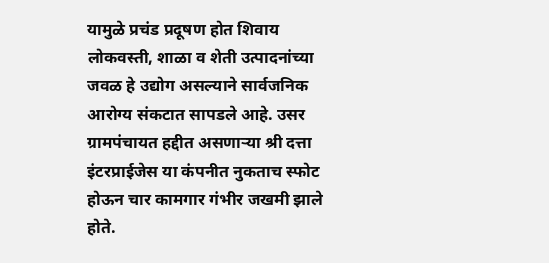यामुळे प्रचंड प्रदूषण होत शिवाय लोकवस्ती, शाळा व शेती उत्पादनांच्या जवळ हे उद्योग असल्याने सार्वजनिक आरोग्य संकटात सापडले आहे. उसर ग्रामपंचायत हद्दीत असणाऱ्या श्री दत्ता इंटरप्राईजेस या कंपनीत नुकताच स्फोट होऊन चार कामगार गंभीर जखमी झाले होते.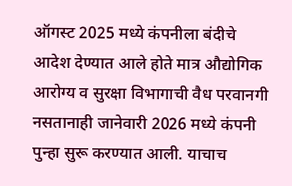ऑगस्ट 2025 मध्ये कंपनीला बंदीचे आदेश देण्यात आले होते मात्र औद्योगिक आरोग्य व सुरक्षा विभागाची वैध परवानगी नसतानाही जानेवारी 2026 मध्ये कंपनी पुन्हा सुरू करण्यात आली. याचाच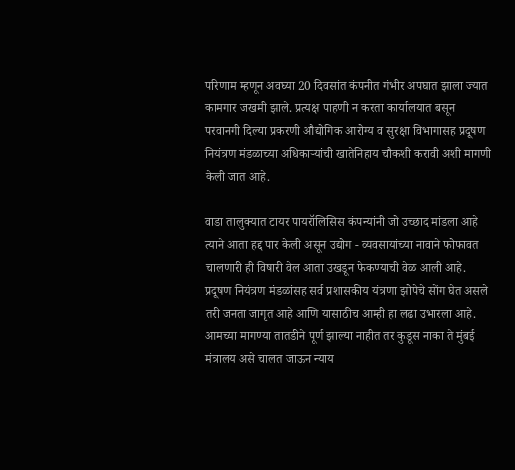परिणाम म्हणून अवघ्या 20 दिवसांत कंपनीत गंभीर अपघात झाला ज्यात कामगार जखमी झाले. प्रत्यक्ष पाहणी न करता कार्यालयात बसून परवानगी दिल्या प्रकरणी औद्योगिक आरोग्य व सुरक्षा विभागासह प्रदूषण नियंत्रण मंडळाच्या अधिकाऱ्यांची खातेनिहाय चौकशी करावी अशी मागणी केली जात आहे.

वाडा तालुक्यात टायर पायरॉलिसिस कंपन्यांनी जो उच्छाद मांडला आहे त्याने आता हद्द पार केली असून उद्योग - व्यवसायांच्या नावाने फोफावत चालणारी ही विषारी वेल आता उखडून फेकण्याची वेळ आली आहे. प्रदूषण नियंत्रण मंडळांसह सर्व प्रशासकीय यंत्रणा झोपेचे सोंग घेत असले तरी जनता जागृत आहे आणि यासाठीच आम्ही हा लढा उभारला आहे. आमच्या मागण्या तातडीने पूर्ण झाल्या नाहीत तर कुडूस नाका ते मुंबई मंत्रालय असे चालत जाऊन न्याय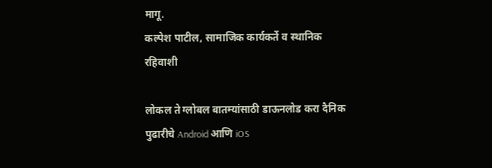मागू.
कल्पेश पाटील, सामाजिक कार्यकर्ते व स्थानिक रहिवाशी

लोकल ते ग्लोबल बातम्यांसाठी डाऊनलोड करा दैनिक पुढारीचे Android आणि iOS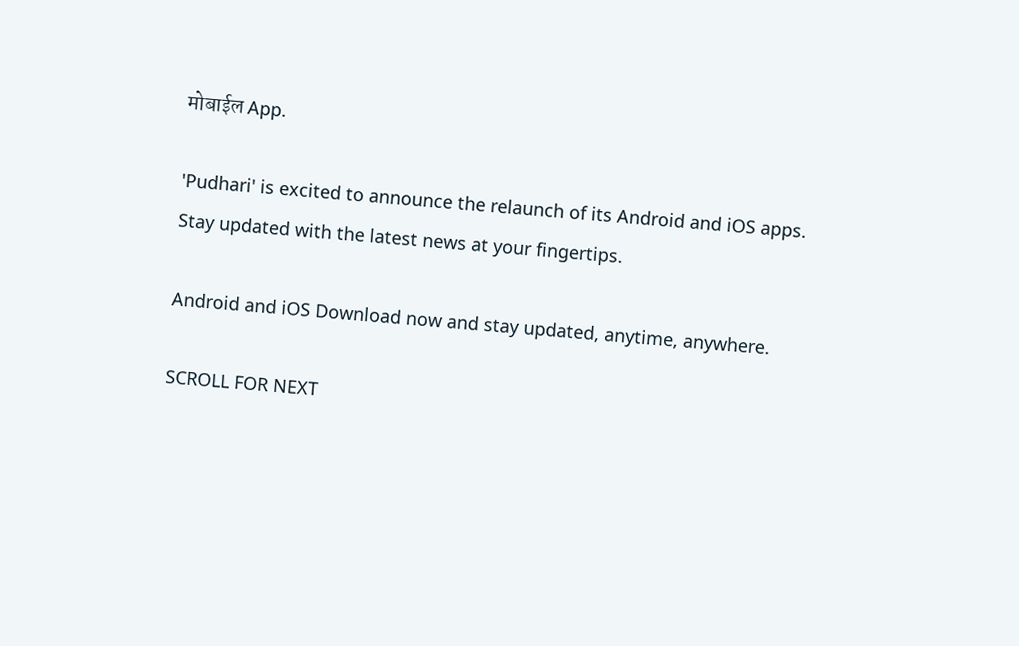मोबाईल App.

'Pudhari' is excited to announce the relaunch of its Android and iOS apps. Stay updated with the latest news at your fingertips.

Android and iOS Download now and stay updated, anytime, anywhere.

SCROLL FOR NEXT